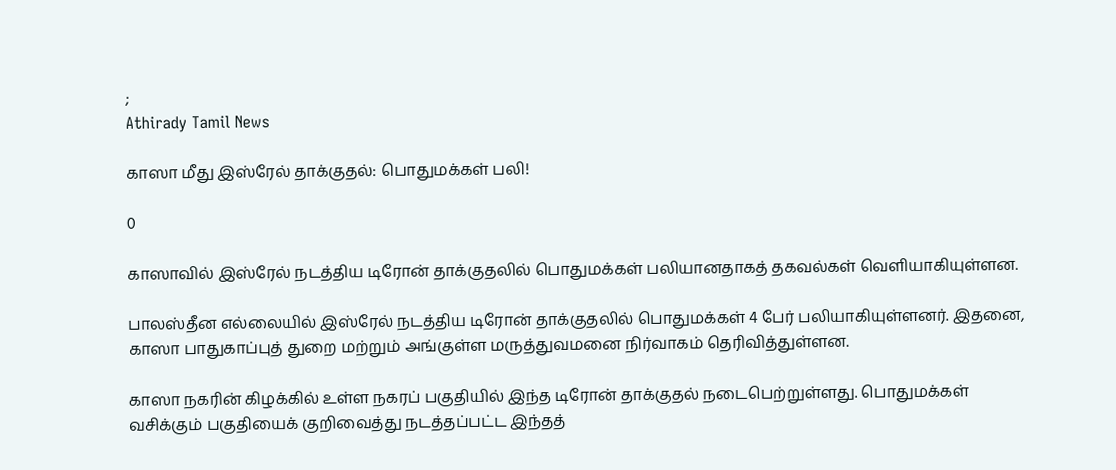;
Athirady Tamil News

காஸா மீது இஸ்ரேல் தாக்குதல்: பொதுமக்கள் பலி!

0

காஸாவில் இஸ்ரேல் நடத்திய டிரோன் தாக்குதலில் பொதுமக்கள் பலியானதாகத் தகவல்கள் வெளியாகியுள்ளன.

பாலஸ்தீன எல்லையில் இஸ்ரேல் நடத்திய டிரோன் தாக்குதலில் பொதுமக்கள் 4 பேர் பலியாகியுள்ளனர். இதனை, காஸா பாதுகாப்புத் துறை மற்றும் அங்குள்ள மருத்துவமனை நிர்வாகம் தெரிவித்துள்ளன.

காஸா நகரின் கிழக்கில் உள்ள நகரப் பகுதியில் இந்த டிரோன் தாக்குதல் நடைபெற்றுள்ளது. பொதுமக்கள் வசிக்கும் பகுதியைக் குறிவைத்து நடத்தப்பட்ட இந்தத்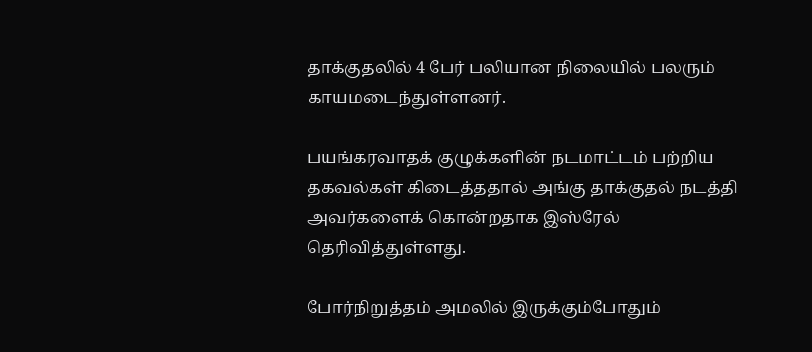தாக்குதலில் 4 பேர் பலியான நிலையில் பலரும் காயமடைந்துள்ளனர்.

பயங்கரவாதக் குழுக்களின் நடமாட்டம் பற்றிய தகவல்கள் கிடைத்ததால் அங்கு தாக்குதல் நடத்தி அவர்களைக் கொன்றதாக இஸ்ரேல் தெரிவித்துள்ளது.

போர்நிறுத்தம் அமலில் இருக்கும்போதும்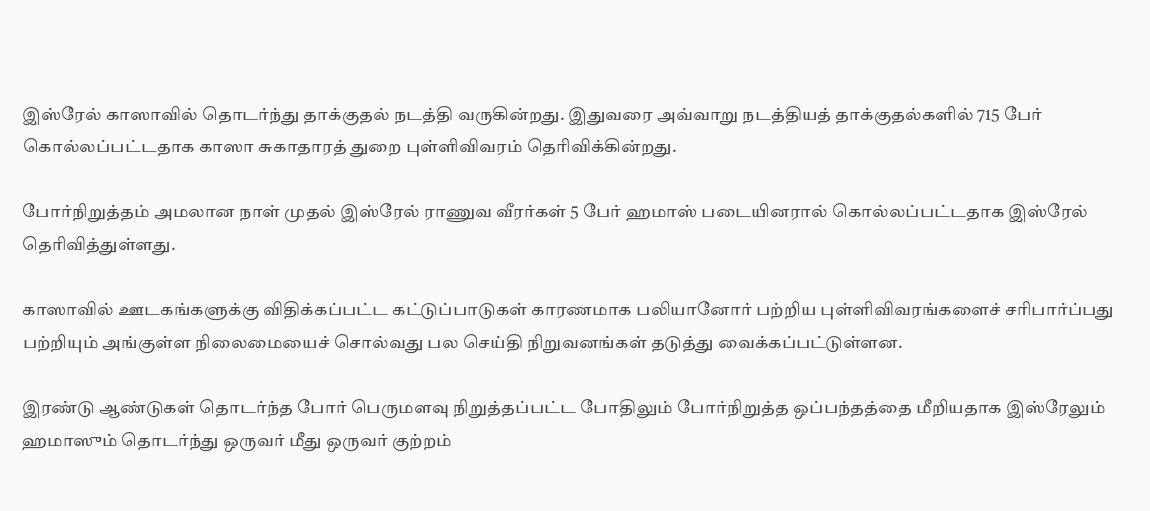இஸ்ரேல் காஸாவில் தொடர்ந்து தாக்குதல் நடத்தி வருகின்றது. இதுவரை அவ்வாறு நடத்தியத் தாக்குதல்களில் 715 பேர் கொல்லப்பட்டதாக காஸா சுகாதாரத் துறை புள்ளிவிவரம் தெரிவிக்கின்றது.

போர்நிறுத்தம் அமலான நாள் முதல் இஸ்ரேல் ராணுவ வீரர்கள் 5 பேர் ஹமாஸ் படையினரால் கொல்லப்பட்டதாக இஸ்ரேல் தெரிவித்துள்ளது.

காஸாவில் ஊடகங்களுக்கு விதிக்கப்பட்ட கட்டுப்பாடுகள் காரணமாக பலியானோர் பற்றிய புள்ளிவிவரங்களைச் சரிபார்ப்பது பற்றியும் அங்குள்ள நிலைமையைச் சொல்வது பல செய்தி நிறுவனங்கள் தடுத்து வைக்கப்பட்டுள்ளன.

இரண்டு ஆண்டுகள் தொடர்ந்த போர் பெருமளவு நிறுத்தப்பட்ட போதிலும் போர்நிறுத்த ஒப்பந்தத்தை மீறியதாக இஸ்ரேலும் ஹமாஸும் தொடர்ந்து ஒருவர் மீது ஒருவர் குற்றம்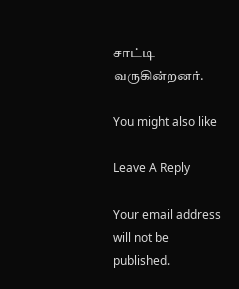சாட்டி வருகின்றனர்.

You might also like

Leave A Reply

Your email address will not be published.